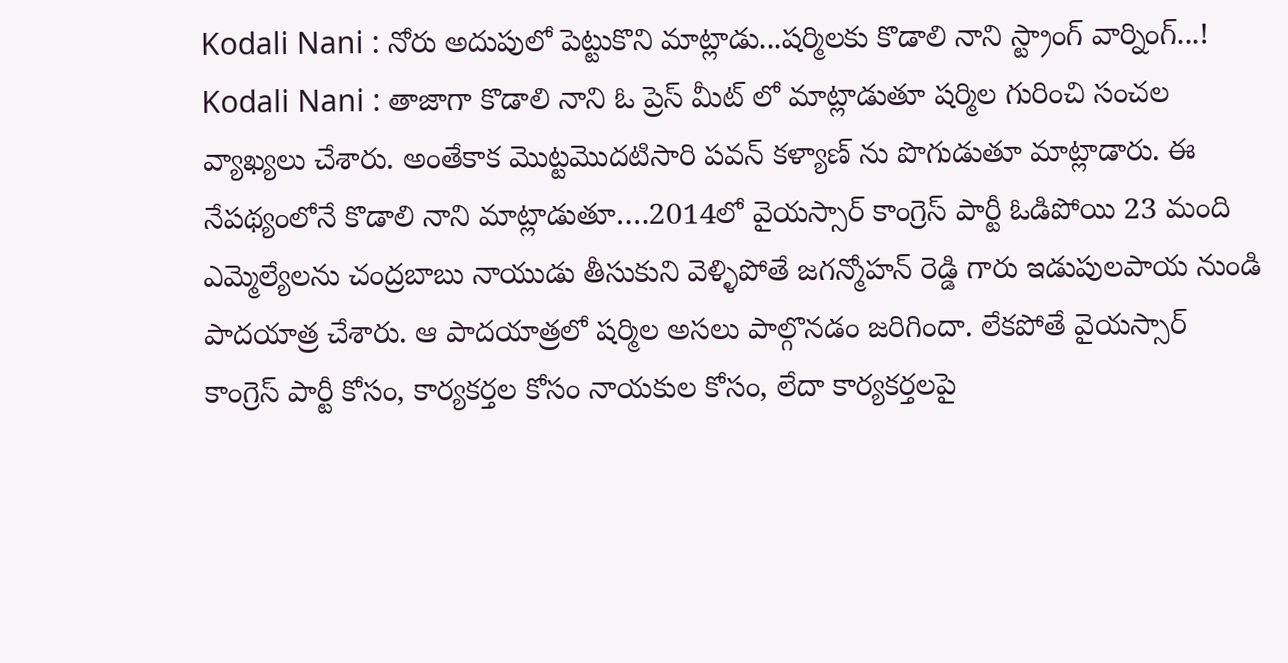Kodali Nani : నోరు అదుపులో పెట్టుకొని మాట్లాడు...షర్మిలకు కొడాలి నాని స్ట్రాంగ్ వార్నింగ్...!
Kodali Nani : తాజాగా కొడాలి నాని ఓ ప్రెస్ మీట్ లో మాట్లాడుతూ షర్మిల గురించి సంచల వ్యాఖ్యలు చేశారు. అంతేకాక మొట్టమొదటిసారి పవన్ కళ్యాణ్ ను పొగుడుతూ మాట్లాడారు. ఈ నేపథ్యంలోనే కొడాలి నాని మాట్లాడుతూ….2014లో వైయస్సార్ కాంగ్రెస్ పార్టీ ఓడిపోయి 23 మంది ఎమ్మెల్యేలను చంద్రబాబు నాయుడు తీసుకుని వెళ్ళిపోతే జగన్మోహన్ రెడ్డి గారు ఇడుపులపాయ నుండి పాదయాత్ర చేశారు. ఆ పాదయాత్రలో షర్మిల అసలు పాల్గొనడం జరిగిందా. లేకపోతే వైయస్సార్ కాంగ్రెస్ పార్టీ కోసం, కార్యకర్తల కోసం నాయకుల కోసం, లేదా కార్యకర్తలపై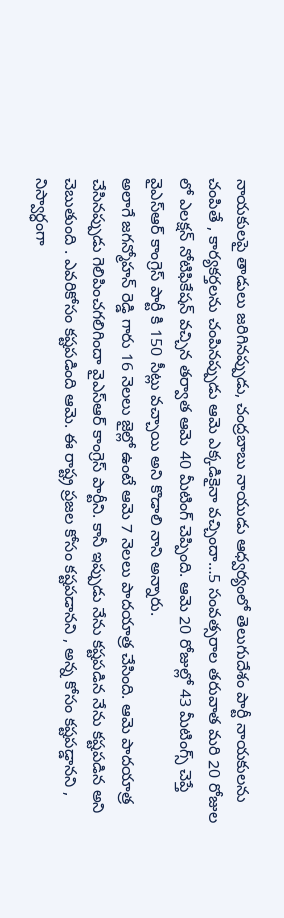నాయకులపై తాడులు జరిగినప్పుడు, చంద్రబాబు నాయుడు ఆధ్వర్యంలో తెలుగుదేశం పార్టీ నాయకులను చంపితే , కార్యకర్తలను చంపినప్పుడు ఆమె ఎక్కడికైనా వచ్చిందా…5 సంవత్సరాల తరువాత మరి 20 రోజుల లో ఎలక్షన్ నోటిఫికేషన్ వచ్చిన తర్వాత ఆమె 40 మీటింగ్ చెప్పింది. ఆమె 20 రోజుల్లో 43 మీటింగ్స్ చెప్తే వైఎస్ఆర్ కాంగ్రెస్ పార్టీ కి 150 సీట్లు వచ్చాయి అని కొడాలి నాని అన్నారు.
అలాగే జగన్మోహన్ రెడ్డి గారు 16 నెలలు జైల్లో ఉంటే ఆమె 7 నెలలు పాదయాత్ర చేసింది. ఆమె పాదయాత్ర చేసినప్పుడు గెలిపించగలిగిందా వైఎస్ఆర్ కాంగ్రెస్ పార్టీని. కానీ ఇప్పుడు నేను కష్టపడిన నేను కష్టపడిన అని చెబుతుంది . ఎవరికోసం కష్టపడింది ఆమె. ఈ రాష్ట్ర ప్రజల కోసం కష్టపడానని , అన్న కోసం కష్టపడ్డానని , నిస్వార్ధంగా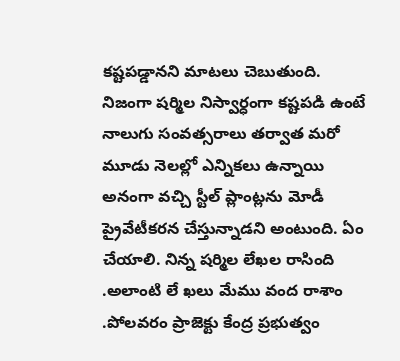కష్టపడ్డానని మాటలు చెబుతుంది. నిజంగా షర్మిల నిస్వార్ధంగా కష్టపడి ఉంటే నాలుగు సంవత్సరాలు తర్వాత మరో మూడు నెలల్లో ఎన్నికలు ఉన్నాయి అనంగా వచ్చి స్టీల్ ప్లాంట్లను మోడీ ప్రైవేటీకరన చేస్తున్నాడని అంటుంది. ఏం చేయాలి. నిన్న షర్మిల లేఖల రాసింది .అలాంటి లే ఖలు మేము వంద రాశాం .పోలవరం ప్రాజెక్టు కేంద్ర ప్రభుత్వం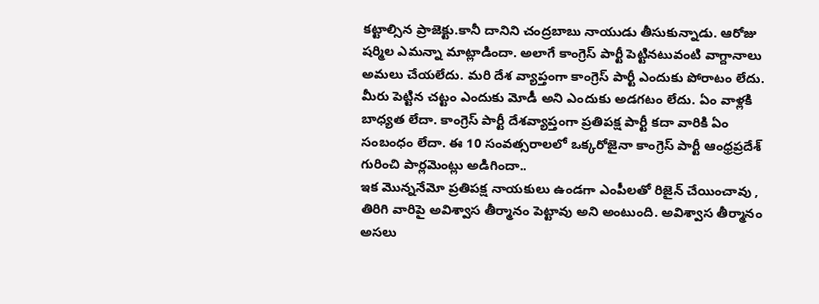కట్టాల్సిన ప్రాజెక్టు.కానీ దానిని చంద్రబాబు నాయుడు తీసుకున్నాడు. ఆరోజు షర్మిల ఎమన్నా మాట్లాడిందా. అలాగే కాంగ్రెస్ పార్టీ పెట్టినటువంటి వాగ్దానాలు అమలు చేయలేదు. మరి దేశ వ్యాప్తంగా కాంగ్రెస్ పార్టీ ఎందుకు పోరాటం లేదు. మీరు పెట్టిన చట్టం ఎందుకు మోడీ అని ఎందుకు అడగటం లేదు. ఏం వాళ్లకి బాధ్యత లేదా. కాంగ్రెస్ పార్టీ దేశవ్యాప్తంగా ప్రతిపక్ష పార్టీ కదా వారికి ఏం సంబంధం లేదా. ఈ 10 సంవత్సరాలలో ఒక్కరోజైనా కాంగ్రెస్ పార్టీ ఆంధ్రప్రదేశ్ గురించి పార్లమెంట్లు అడిగిందా..
ఇక మొన్ననేమో ప్రతిపక్ష నాయకులు ఉండగా ఎంపీలతో రిజైన్ చేయించావు , తిరిగి వారిపై అవిశ్వాస తీర్మానం పెట్టావు అని అంటుంది. అవిశ్వాస తీర్మానం అసలు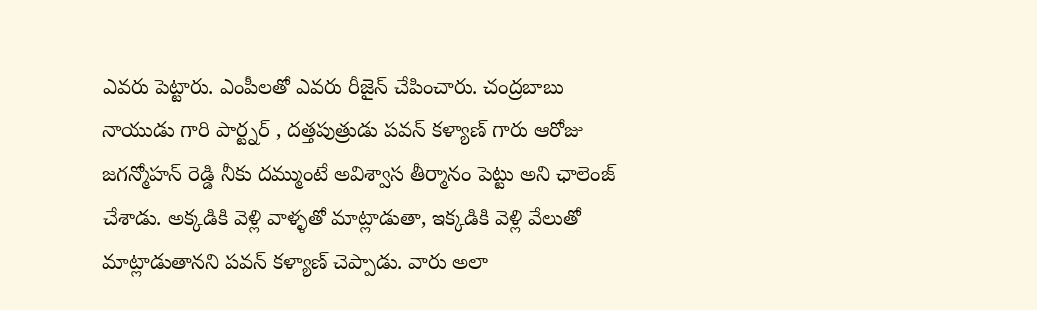ఎవరు పెట్టారు. ఎంపీలతో ఎవరు రీజైన్ చేపించారు. చంద్రబాబు నాయుడు గారి పార్ట్నర్ , దత్తపుత్రుడు పవన్ కళ్యాణ్ గారు ఆరోజు జగన్మోహన్ రెడ్డి నీకు దమ్ముంటే అవిశ్వాస తీర్మానం పెట్టు అని ఛాలెంజ్ చేశాడు. అక్కడికి వెళ్లి వాళ్ళతో మాట్లాడుతా, ఇక్కడికి వెళ్లి వేలుతో మాట్లాడుతానని పవన్ కళ్యాణ్ చెప్పాడు. వారు అలా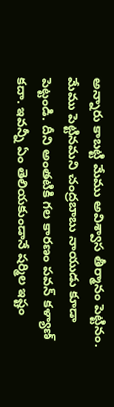అన్నారు కాబట్టి మేము అవిశ్వాస తీర్మానం పెట్టినం. మేము పెట్టినమని చంద్రబాబు నాయుడు కూడా పెట్టండి. దీని అంతటికి గల కారణం పవన్ కళ్యాణ్ కదా. ఇవన్నీ ఏం తెలియకుండానే షర్మిల ఇష్టం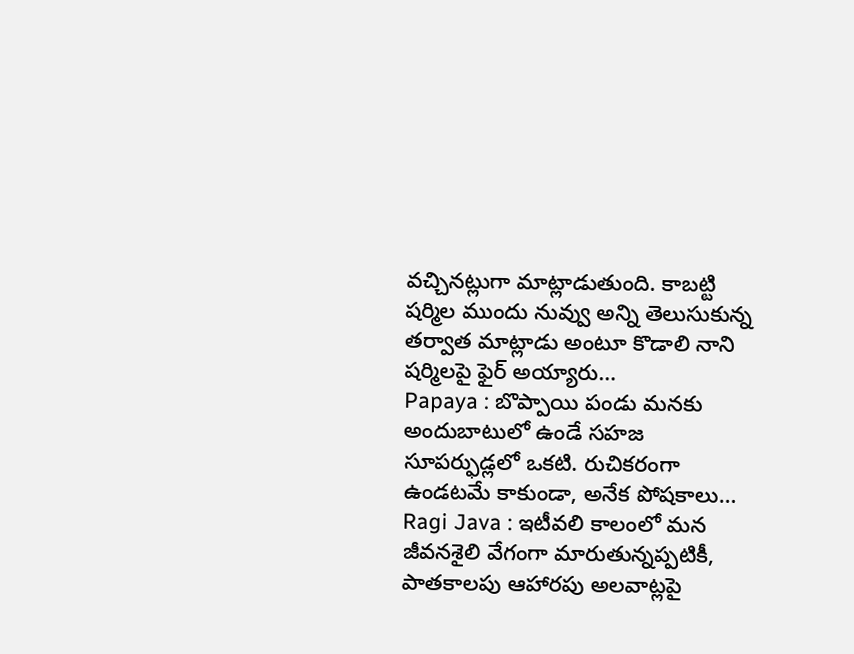వచ్చినట్లుగా మాట్లాడుతుంది. కాబట్టి షర్మిల ముందు నువ్వు అన్ని తెలుసుకున్న తర్వాత మాట్లాడు అంటూ కొడాలి నాని షర్మిలపై ఫైర్ అయ్యారు…
Papaya : బొప్పాయి పండు మనకు అందుబాటులో ఉండే సహజ సూపర్ఫుడ్లలో ఒకటి. రుచికరంగా ఉండటమే కాకుండా, అనేక పోషకాలు…
Ragi Java : ఇటీవలి కాలంలో మన జీవనశైలి వేగంగా మారుతున్నప్పటికీ, పాతకాలపు ఆహారపు అలవాట్లపై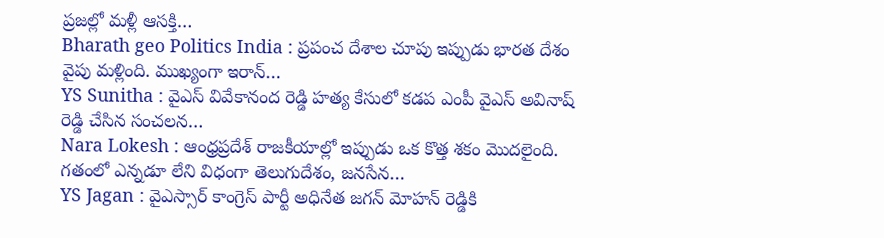ప్రజల్లో మళ్లీ ఆసక్తి…
Bharath geo Politics India : ప్రపంచ దేశాల చూపు ఇప్పుడు భారత దేశం వైపు మళ్లింది. ముఖ్యంగా ఇరాన్…
YS Sunitha : వైఎస్ వివేకానంద రెడ్డి హత్య కేసులో కడప ఎంపీ వైఎస్ అవినాష్ రెడ్డి చేసిన సంచలన…
Nara Lokesh : ఆంధ్రప్రదేశ్ రాజకీయాల్లో ఇప్పుడు ఒక కొత్త శకం మొదలైంది. గతంలో ఎన్నడూ లేని విధంగా తెలుగుదేశం, జనసేన…
YS Jagan : వైఎస్సార్ కాంగ్రెస్ పార్టీ అధినేత జగన్ మోహన్ రెడ్డికి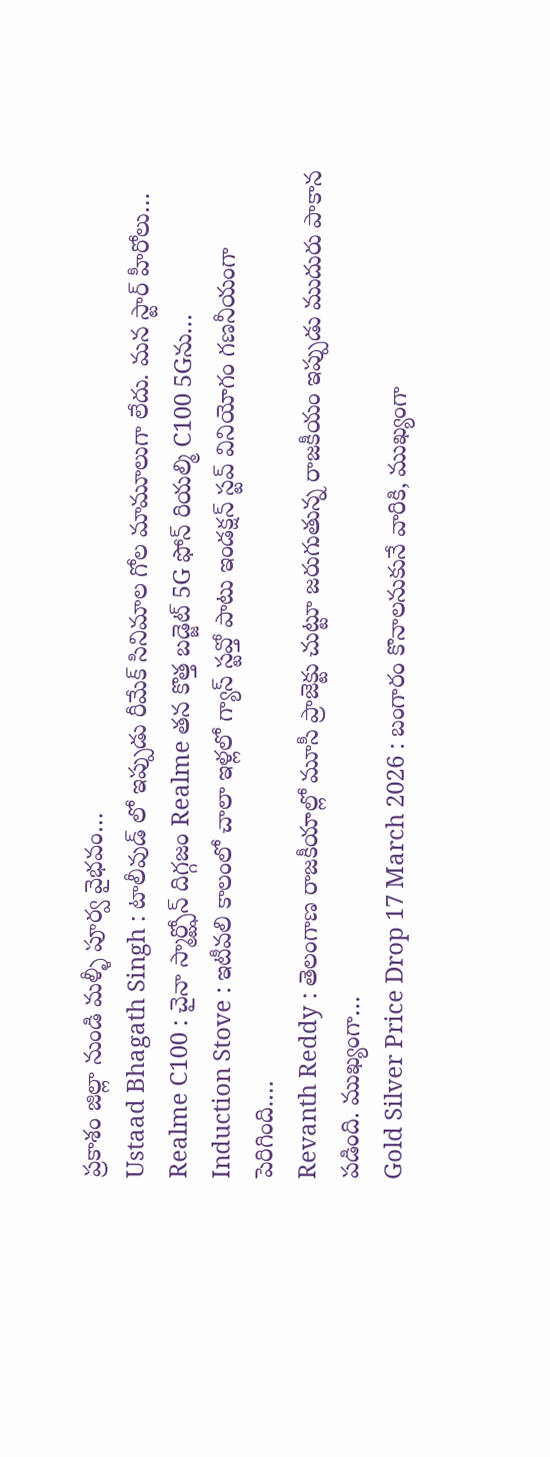ప్రకాశం జిల్లా నుండి మళ్ళీ పూర్వ వైభవం…
Ustaad Bhagath Singh : టాలీవుడ్ లో ఇప్పుడు రీమేక్ సినిమాల గోల మామూలుగా లేదు. మన స్టార్ హీరోలు…
Realme C100 : చైనా స్మార్ట్ఫోన్ దిగ్గజం Realme తన కొత్త బడ్జెట్ 5G ఫోన్ రియల్మి C100 5Gను…
Induction Stove : ఇటీవలి కాలంలో చాలా ఇళ్లలో గ్యాస్ స్టవ్తో పాటు ఇండక్షన్ స్టవ్ వినియోగం గణనీయంగా పెరిగింది.…
Revanth Reddy : తెలంగాణ రాజకీయాల్లో మూసీ ప్రాజెక్టు చుట్టూ జరుగుతున్న రాజకీయం ఇప్పుడు ముదురు పాకాన పడింది. ముఖ్యంగా…
Gold Silver Price Drop 17 March 2026 : బంగారం కొనాలనుకునే వారికి, ముఖ్యంగా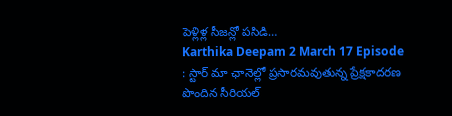పెళ్లిళ్ల సీజన్లో పసిడి…
Karthika Deepam 2 March 17 Episode : స్టార్ మా ఛానెల్లో ప్రసారమవుతున్న ప్రేక్షకాదరణ పొందిన సీరియల్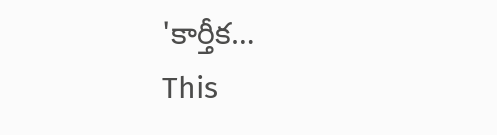'కార్తీక…
This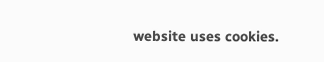website uses cookies.